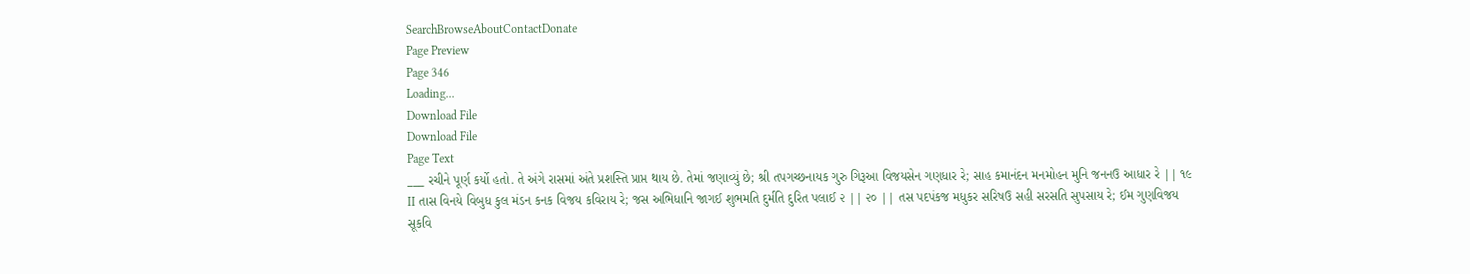SearchBrowseAboutContactDonate
Page Preview
Page 346
Loading...
Download File
Download File
Page Text
___ રચીને પૂર્ણ કર્યો હતો. તે અંગે રાસમાં અંતે પ્રશસ્તિ પ્રાપ્ત થાય છે. તેમાં જણાવ્યું છે; શ્રી તપગચ્છનાયક ગુરુ ગિરૂઆ વિજયસેન ગણધાર રે; સાહ કમાનંદન મનમોહન મુનિ જનનઉ આધાર રે || ૧૯ II તાસ વિનયે વિબુધ કુલ મંડન કનક વિજય કવિરાય રે; જસ અભિધાનિ જાગઈ શુભમતિ દુર્મતિ દુરિત પલાઈ ૨ || ૨૦ || તસ પદપંકજ મધુકર સરિષઉ સહી સરસતિ સુપસાય રે; ઈમ ગુણવિજય સૂકવિ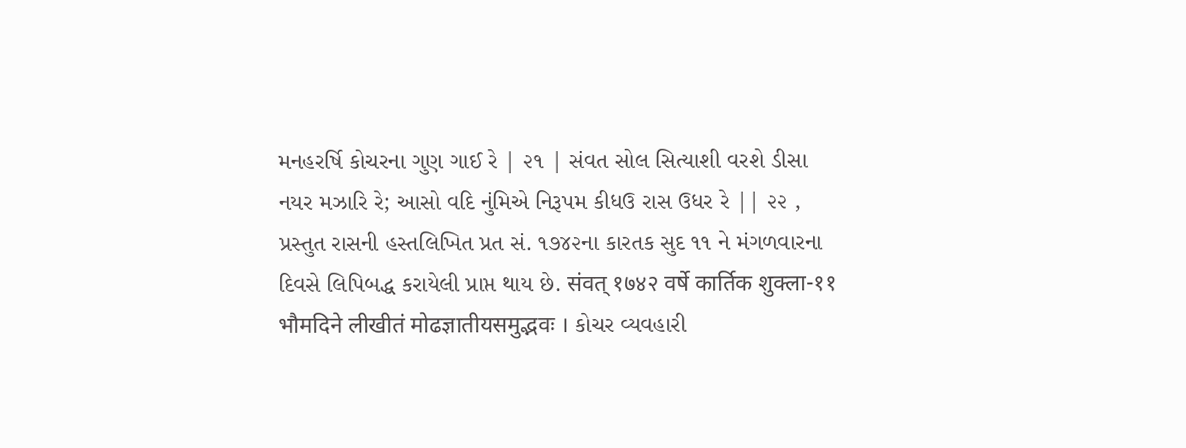મનહરર્ષિ કોચરના ગુણ ગાઈ રે | ૨૧ | સંવત સોલ સિત્યાશી વરશે ડીસા નયર મઝારિ રે; આસો વદિ નુંમિએ નિરૂપમ કીધઉ રાસ ઉધર રે || ૨૨ , પ્રસ્તુત રાસની હસ્તલિખિત પ્રત સં. ૧૭૪૨ના કારતક સુદ ૧૧ ને મંગળવારના દિવસે લિપિબદ્ધ કરાયેલી પ્રાપ્ત થાય છે. संवत् १७४२ वर्षे कार्तिक शुक्ला-११ भौमदिने लीखीतं मोढज्ञातीयसमुद्भवः । કોચર વ્યવહારી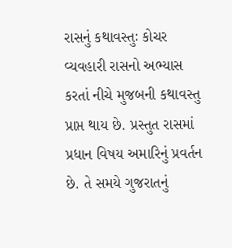રાસનું કથાવસ્તુઃ કોચર વ્યવહારી રાસનો અભ્યાસ કરતાં નીચે મુજબની કથાવસ્તુ પ્રાપ્ત થાય છે. પ્રસ્તુત રાસમાં પ્રધાન વિષય અમારિનું પ્રવર્તન છે. તે સમયે ગુજરાતનું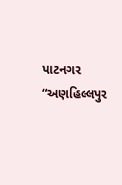પાટનગર “અણહિલ્લપુર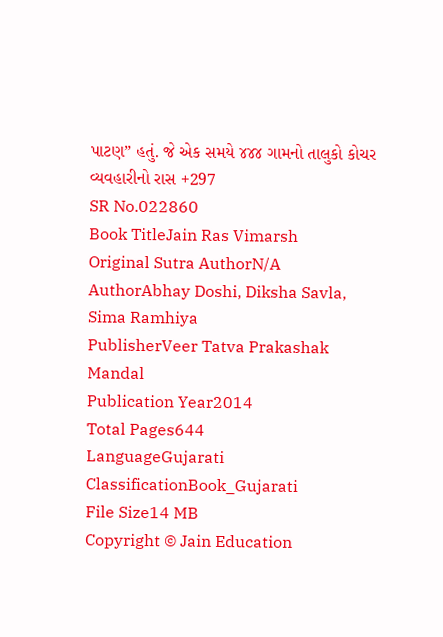પાટણ” હતું. જે એક સમયે ૪૪૪ ગામનો તાલુકો કોચર વ્યવહારીનો રાસ +297
SR No.022860
Book TitleJain Ras Vimarsh
Original Sutra AuthorN/A
AuthorAbhay Doshi, Diksha Savla, Sima Ramhiya
PublisherVeer Tatva Prakashak Mandal
Publication Year2014
Total Pages644
LanguageGujarati
ClassificationBook_Gujarati
File Size14 MB
Copyright © Jain Education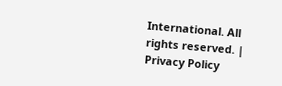International. All rights reserved. | Privacy Policy